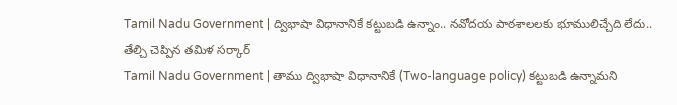Tamil Nadu Government | ద్విభాషా విధానానికే కట్టుబడి ఉన్నాం.. నవోదయ పాఠశాలలకు భూములిచ్చేది లేదు.. తేల్చి చెప్పిన తమిళ సర్కార్
Tamil Nadu Government | తాము ద్విభాషా విధానానికే (Two-language policy) కట్టుబడి ఉన్నామని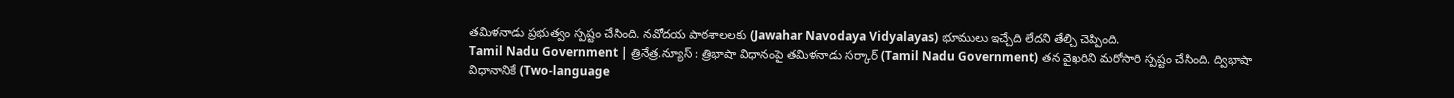తమిళనాడు ప్రభుత్వం స్పష్టం చేసింది. నవోదయ పాఠశాలలకు (Jawahar Navodaya Vidyalayas) భూములు ఇచ్చేది లేదని తేల్చి చెప్పింది.
Tamil Nadu Government | త్రినేత్ర.న్యూస్ : త్రిభాషా విధానంపై తమిళనాడు సర్కార్ (Tamil Nadu Government) తన వైఖరిని మరోసారి స్పష్టం చేసింది. ద్విభాషా విధానానికే (Two-language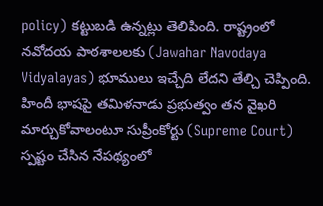policy) కట్టుబడి ఉన్నట్లు తెలిపింది. రాష్ట్రంలో నవోదయ పాఠశాలలకు (Jawahar Navodaya Vidyalayas) భూములు ఇచ్చేది లేదని తేల్చి చెప్పింది. హిందీ భాషపై తమిళనాడు ప్రభుత్వం తన వైఖరి మార్చుకోవాలంటూ సుప్రీంకోర్టు (Supreme Court) స్పష్టం చేసిన నేపథ్యంలో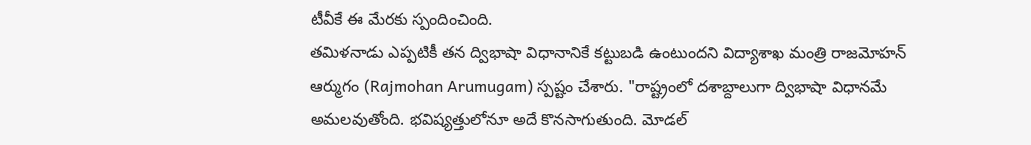టీవీకే ఈ మేరకు స్పందించింది.
తమిళనాడు ఎప్పటికీ తన ద్విభాషా విధానానికే కట్టుబడి ఉంటుందని విద్యాశాఖ మంత్రి రాజమోహన్ ఆర్ముగం (Rajmohan Arumugam) స్పష్టం చేశారు. "రాష్ట్రంలో దశాబ్దాలుగా ద్విభాషా విధానమే అమలవుతోంది. భవిష్యత్తులోనూ అదే కొనసాగుతుంది. మోడల్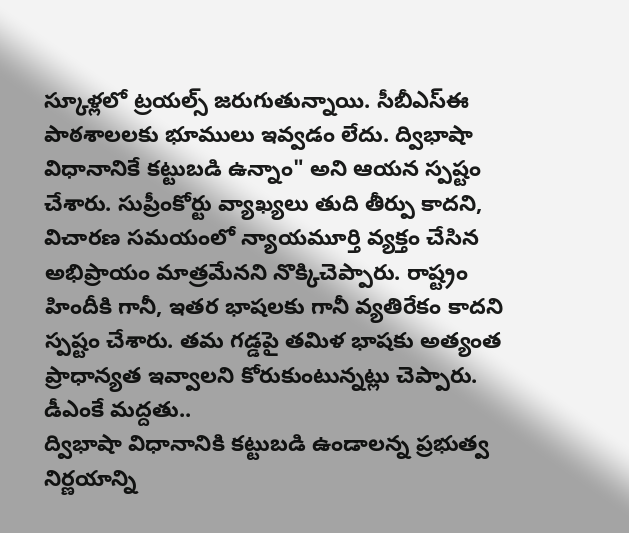స్కూళ్లలో ట్రయల్స్ జరుగుతున్నాయి. సీబీఎస్ఈ పాఠశాలలకు భూములు ఇవ్వడం లేదు. ద్విభాషా విధానానికే కట్టుబడి ఉన్నాం" అని ఆయన స్పష్టం చేశారు. సుప్రీంకోర్టు వ్యాఖ్యలు తుది తీర్పు కాదని, విచారణ సమయంలో న్యాయమూర్తి వ్యక్తం చేసిన అభిప్రాయం మాత్రమేనని నొక్కిచెప్పారు. రాష్ట్రం హిందీకి గానీ, ఇతర భాషలకు గానీ వ్యతిరేకం కాదని స్పష్టం చేశారు. తమ గడ్డపై తమిళ భాషకు అత్యంత ప్రాధాన్యత ఇవ్వాలని కోరుకుంటున్నట్లు చెప్పారు.
డీఎంకే మద్దతు..
ద్విభాషా విధానానికి కట్టుబడి ఉండాలన్న ప్రభుత్వ నిర్ణయాన్ని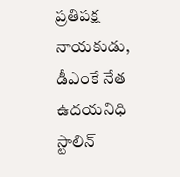ప్రతిపక్ష నాయకుడు, డీఎంకే నేత ఉదయనిధి స్టాలిన్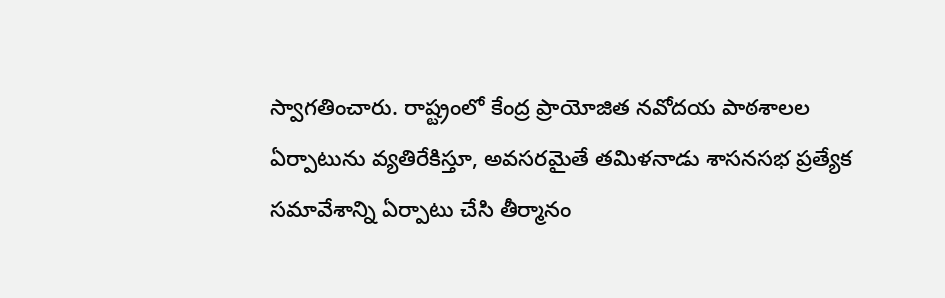స్వాగతించారు. రాష్ట్రంలో కేంద్ర ప్రాయోజిత నవోదయ పాఠశాలల ఏర్పాటును వ్యతిరేకిస్తూ, అవసరమైతే తమిళనాడు శాసనసభ ప్రత్యేక సమావేశాన్ని ఏర్పాటు చేసి తీర్మానం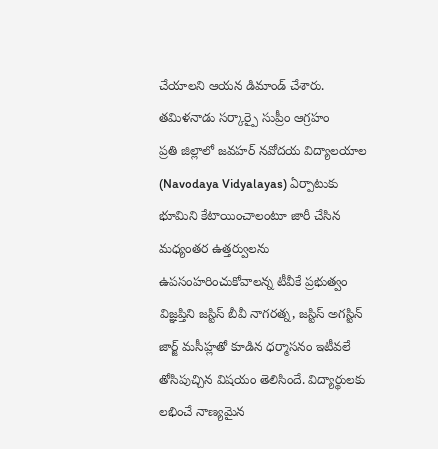చేయాలని ఆయన డిమాండ్ చేశారు.
తమిళనాడు సర్కార్పై సుప్రీం ఆగ్రహం
ప్రతి జిల్లాలో జవహర్ నవోదయ విద్యాలయాల (Navodaya Vidyalayas) ఏర్పాటుకు భూమిని కేటాయించాలంటూ జారీ చేసిన మధ్యంతర ఉత్తర్వులను ఉపసంహరించుకోవాలన్న టీవీకే ప్రభుత్వం విజ్ఞప్తిని జస్టిస్ బీవీ నాగరత్న, జస్టిస్ అగస్టిన్ జార్జ్ మసీహ్లతో కూడిన ధర్మాసనం ఇటీవలే తోసిపుచ్చిన విషయం తెలిసిందే. విద్యార్థులకు లభించే నాణ్యమైన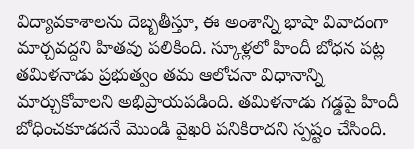విద్యావకాశాలను దెబ్బతీస్తూ, ఈ అంశాన్ని భాషా వివాదంగా మార్చవద్దని హితవు పలికింది. స్కూళ్లలో హిందీ బోధన పట్ల తమిళనాడు ప్రభుత్వం తమ ఆలోచనా విధానాన్ని మార్చుకోవాలని అభిప్రాయపడింది. తమిళనాడు గడ్డపై హిందీ బోధించకూడదనే మొండి వైఖరి పనికిరాదని స్పష్టం చేసింది.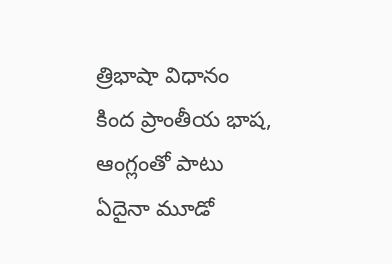త్రిభాషా విధానం కింద ప్రాంతీయ భాష, ఆంగ్లంతో పాటు ఏదైనా మూడో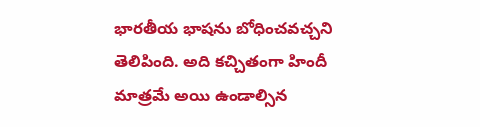భారతీయ భాషను బోధించవచ్చని తెలిపింది. అది కచ్చితంగా హిందీ మాత్రమే అయి ఉండాల్సిన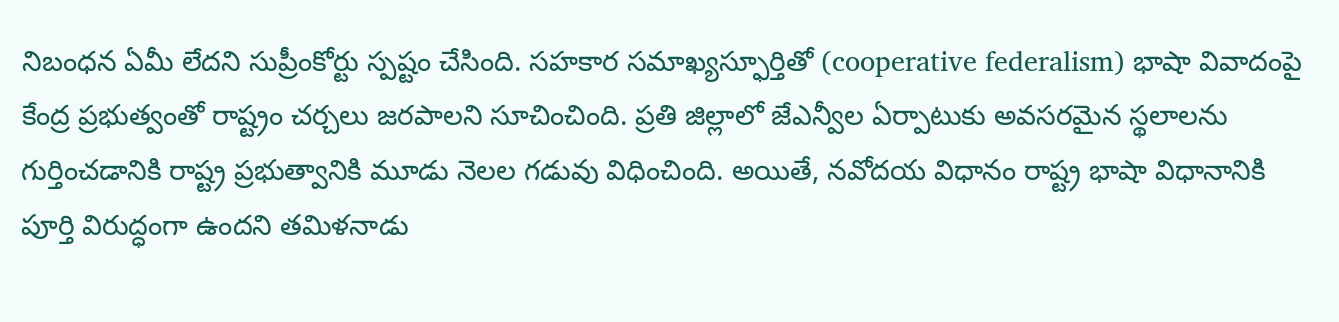నిబంధన ఏమీ లేదని సుప్రీంకోర్టు స్పష్టం చేసింది. సహకార సమాఖ్యస్ఫూర్తితో (cooperative federalism) భాషా వివాదంపై కేంద్ర ప్రభుత్వంతో రాష్ట్రం చర్చలు జరపాలని సూచించింది. ప్రతి జిల్లాలో జేఎన్వీల ఏర్పాటుకు అవసరమైన స్థలాలను గుర్తించడానికి రాష్ట్ర ప్రభుత్వానికి మూడు నెలల గడువు విధించింది. అయితే, నవోదయ విధానం రాష్ట్ర భాషా విధానానికి పూర్తి విరుద్ధంగా ఉందని తమిళనాడు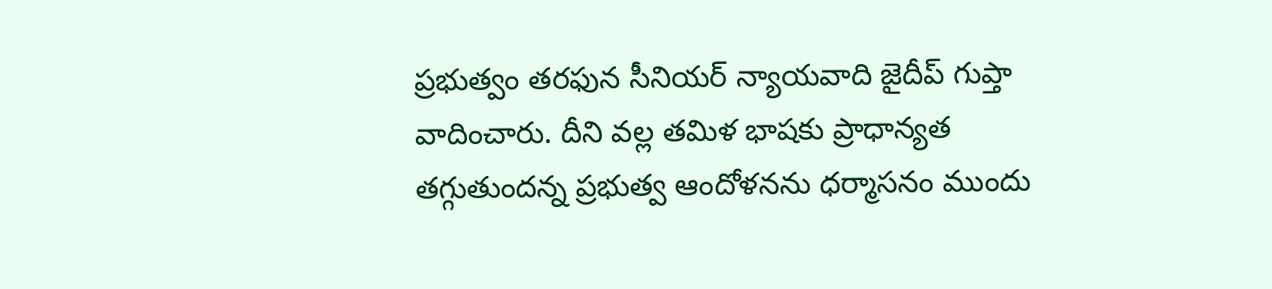ప్రభుత్వం తరఫున సీనియర్ న్యాయవాది జైదీప్ గుప్తా వాదించారు. దీని వల్ల తమిళ భాషకు ప్రాధాన్యత తగ్గుతుందన్న ప్రభుత్వ ఆందోళనను ధర్మాసనం ముందు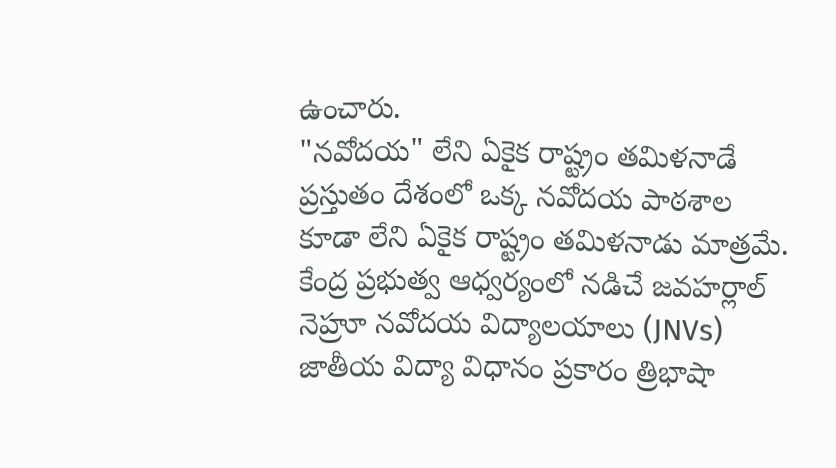ఉంచారు.
"నవోదయ" లేని ఏకైక రాష్ట్రం తమిళనాడే
ప్రస్తుతం దేశంలో ఒక్క నవోదయ పాఠశాల కూడా లేని ఏకైక రాష్ట్రం తమిళనాడు మాత్రమే. కేంద్ర ప్రభుత్వ ఆధ్వర్యంలో నడిచే జవహర్లాల్ నెహ్రూ నవోదయ విద్యాలయాలు (JNVs) జాతీయ విద్యా విధానం ప్రకారం త్రిభాషా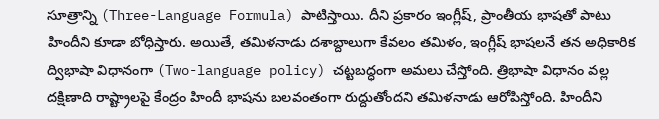సూత్రాన్ని (Three-Language Formula) పాటిస్తాయి. దీని ప్రకారం ఇంగ్లీష్, ప్రాంతీయ భాషతో పాటు హిందీని కూడా బోధిస్తారు. అయితే, తమిళనాడు దశాబ్దాలుగా కేవలం తమిళం, ఇంగ్లీష్ భాషలనే తన అధికారిక ద్విభాషా విధానంగా (Two-language policy) చట్టబద్ధంగా అమలు చేస్తోంది. త్రిభాషా విధానం వల్ల దక్షిణాది రాష్ట్రాలపై కేంద్రం హిందీ భాషను బలవంతంగా రుద్దుతోందని తమిళనాడు ఆరోపిస్తోంది. హిందీని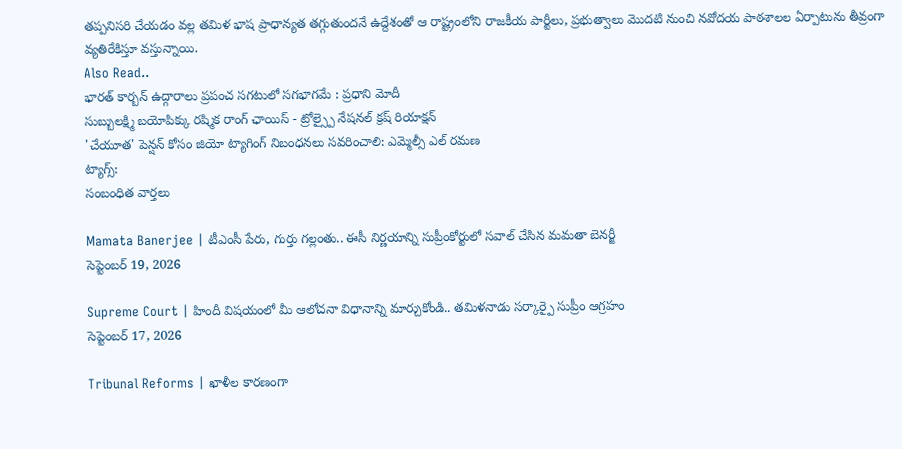తప్పనిసరి చేయడం వల్ల తమిళ భాష ప్రాధాన్యత తగ్గుతుందనే ఉద్దేశంతో ఆ రాష్ట్రంలోని రాజకీయ పార్టీలు, ప్రభుత్వాలు మొదటి నుంచి నవోదయ పాఠశాలల ఏర్పాటును తీవ్రంగా వ్యతిరేకిస్తూ వస్తున్నాయి.
Also Read..
భారత్ కార్బన్ ఉద్గారాలు ప్రపంచ సగటులో సగభాగమే : ప్రధాని మోదీ
సుబ్బులక్ష్మి బయోపిక్కు రష్మిక రాంగ్ ఛాయిస్ - ట్రోల్స్పై నేషనల్ క్రష్ రియాక్షన్
'చేయూత' పెన్షన్ కోసం జియో ట్యాగింగ్ నిబంధనలు సవరించాలి: ఎమ్మెల్సీ ఎల్ రమణ
ట్యాగ్స్:
సంబంధిత వార్తలు

Mamata Banerjee | టీఎంసీ పేరు, గుర్తు గల్లంతు.. ఈసీ నిర్ణయాన్ని సుప్రీంకోర్టులో సవాల్ చేసిన మమతా బెనర్జీ
సెప్టెంబర్ 19, 2026

Supreme Court | హిందీ విషయంలో మీ ఆలోచనా విధానాన్ని మార్చుకోండి.. తమిళనాడు సర్కార్పై సుప్రీం ఆగ్రహం
సెప్టెంబర్ 17, 2026

Tribunal Reforms | ఖాళీల కారణంగా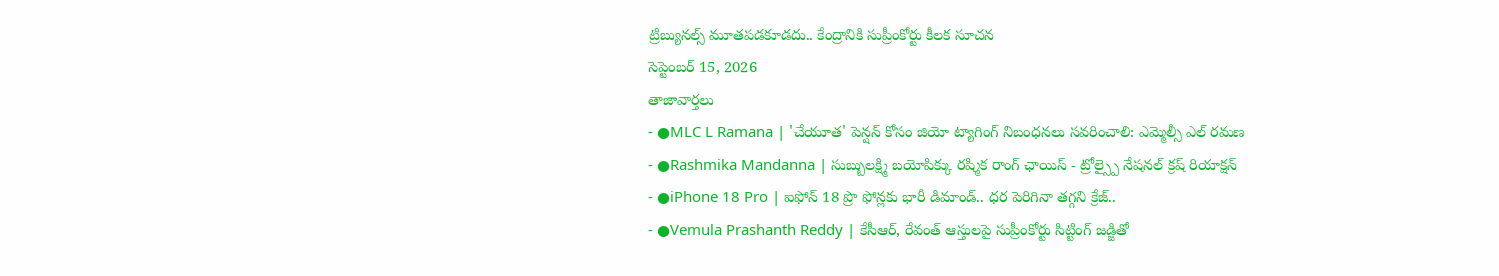ట్రిబ్యునల్స్ మూతపడకూడదు.. కేంద్రానికి సుప్రీంకోర్టు కీలక సూచన
సెప్టెంబర్ 15, 2026
తాజావార్తలు
- ●MLC L Ramana | 'చేయూత' పెన్షన్ కోసం జియో ట్యాగింగ్ నిబంధనలు సవరించాలి: ఎమ్మెల్సీ ఎల్ రమణ
- ●Rashmika Mandanna | సుబ్బులక్ష్మి బయోపిక్కు రష్మిక రాంగ్ ఛాయిస్ - ట్రోల్స్పై నేషనల్ క్రష్ రియాక్షన్
- ●iPhone 18 Pro | ఐఫోన్ 18 ప్రొ ఫోన్లకు భారీ డిమాండ్.. ధర పెరిగినా తగ్గని క్రేజ్..
- ●Vemula Prashanth Reddy | కేసీఆర్, రేవంత్ ఆస్తులపై సుప్రీంకోర్టు సిట్టింగ్ జడ్జితో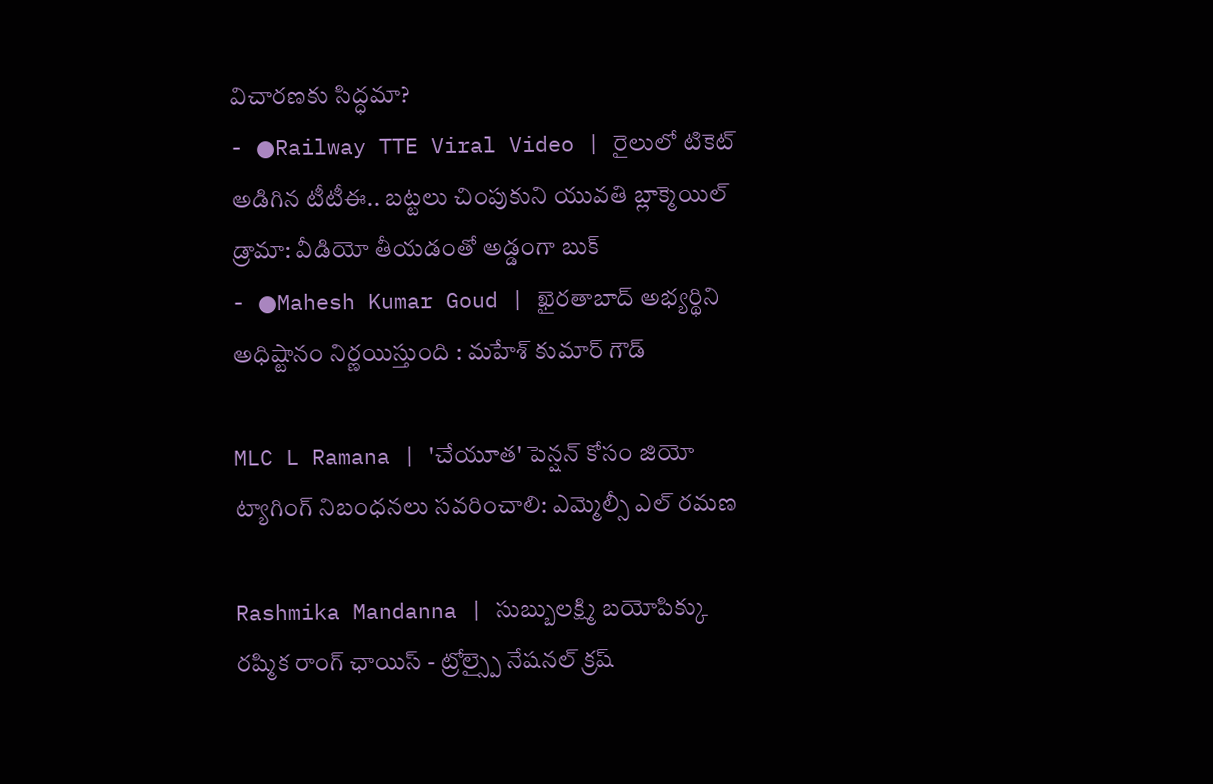విచారణకు సిద్ధమా?
- ●Railway TTE Viral Video | రైలులో టికెట్ అడిగిన టీటీఈ.. బట్టలు చింపుకుని యువతి బ్లాక్మెయిల్ డ్రామా: వీడియో తీయడంతో అడ్డంగా బుక్
- ●Mahesh Kumar Goud | ఖైరతాబాద్ అభ్యర్థిని అధిష్టానం నిర్ణయిస్తుంది : మహేశ్ కుమార్ గౌడ్

MLC L Ramana | 'చేయూత' పెన్షన్ కోసం జియో ట్యాగింగ్ నిబంధనలు సవరించాలి: ఎమ్మెల్సీ ఎల్ రమణ

Rashmika Mandanna | సుబ్బులక్ష్మి బయోపిక్కు రష్మిక రాంగ్ ఛాయిస్ - ట్రోల్స్పై నేషనల్ క్రష్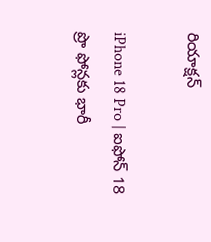రియాక్షన్

iPhone 18 Pro | ఐఫోన్ 18 ప్రొ ఫోన్లకు భారీ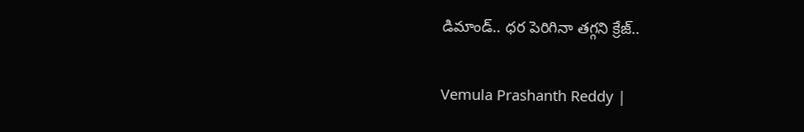డిమాండ్.. ధర పెరిగినా తగ్గని క్రేజ్..

Vemula Prashanth Reddy |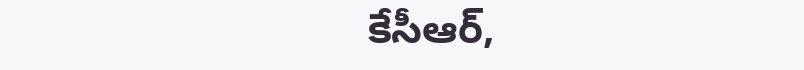కేసీఆర్,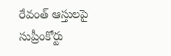రేవంత్ ఆస్తులపై సుప్రీంకోర్టు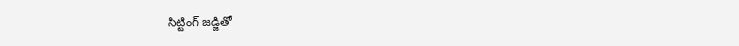సిట్టింగ్ జడ్జితో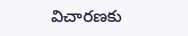విచారణకు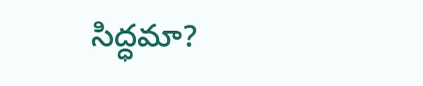సిద్ధమా?